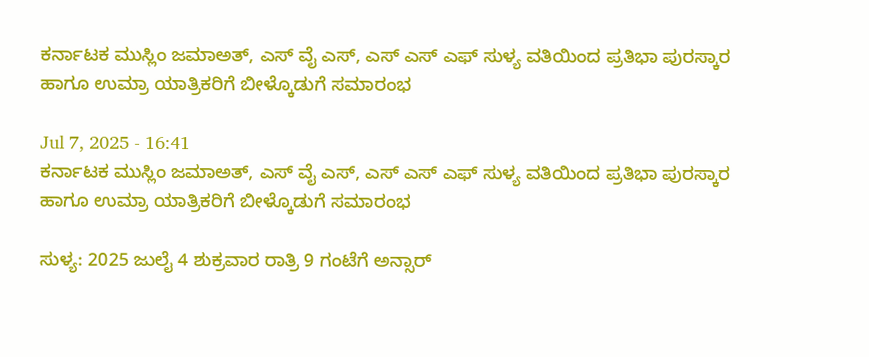ಕರ್ನಾಟಕ ಮುಸ್ಲಿಂ ಜಮಾಅತ್, ಎಸ್ ವೈ ಎಸ್, ಎಸ್ ಎಸ್ ಎಫ್ ಸುಳ್ಯ ವತಿಯಿಂದ ಪ್ರತಿಭಾ ಪುರಸ್ಕಾರ ಹಾಗೂ ಉಮ್ರಾ ಯಾತ್ರಿಕರಿಗೆ ಬೀಳ್ಕೊಡುಗೆ ಸಮಾರಂಭ

Jul 7, 2025 - 16:41
ಕರ್ನಾಟಕ ಮುಸ್ಲಿಂ ಜಮಾಅತ್, ಎಸ್ ವೈ ಎಸ್, ಎಸ್ ಎಸ್ ಎಫ್ ಸುಳ್ಯ ವತಿಯಿಂದ ಪ್ರತಿಭಾ ಪುರಸ್ಕಾರ ಹಾಗೂ ಉಮ್ರಾ ಯಾತ್ರಿಕರಿಗೆ ಬೀಳ್ಕೊಡುಗೆ ಸಮಾರಂಭ

ಸುಳ್ಯ: 2025 ಜುಲೈ 4 ಶುಕ್ರವಾರ ರಾತ್ರಿ 9 ಗಂಟೆಗೆ ಅನ್ಸಾರ್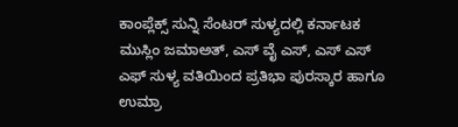ಕಾಂಪ್ಲೆಕ್ಸ್ ಸುನ್ನಿ ಸೆಂಟರ್ ಸುಳ್ಯದಲ್ಲಿ ಕರ್ನಾಟಕ ಮುಸ್ಲಿಂ ಜಮಾಅತ್, ಎಸ್ ವೈ ಎಸ್, ಎಸ್ ಎಸ್ ಎಫ್ ಸುಳ್ಯ ವತಿಯಿಂದ ಪ್ರತಿಭಾ ಪುರಸ್ಕಾರ ಹಾಗೂ ಉಮ್ರಾ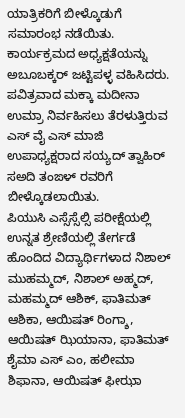ಯಾತ್ರಿಕರಿಗೆ ಬೀಳ್ಕೊಡುಗೆ ಸಮಾರಂಭ ನಡೆಯಿತು.
ಕಾರ್ಯಕ್ರಮದ ಅಧ್ಯಕ್ಷತೆಯನ್ನು ಅಬೂಬಕ್ಕರ್ ಜಟ್ಟಿಪಳ್ಳ ವಹಿಸಿದರು.
ಪವಿತ್ರವಾದ ಮಕ್ಕಾ ಮದೀನಾ ಉಮ್ರಾ ನಿರ್ವಹಿಸಲು ತೆರಳುತ್ತಿರುವ ಎಸ್ ವೈ ಎಸ್ ಮಾಜಿ ಉಪಾಧ್ಯಕ್ಷರಾದ ಸಯ್ಯದ್ ತ್ವಾಹಿರ್ ಸಅದಿ ತಂಙಳ್ ರವರಿಗೆ ಬೀಳ್ಕೊಡಲಾಯಿತು.
ಪಿಯುಸಿ ಎಸ್ಸೆಸ್ಸೆಲ್ಸಿ ಪರೀಕ್ಷೆಯಲ್ಲಿ ಉನ್ನತ ಶ್ರೇಣಿಯಲ್ಲಿ ತೇರ್ಗಡೆ ಹೊಂದಿದ ವಿದ್ಯಾರ್ಥಿಗಳಾದ ನಿಶಾಲ್ ಮುಹಮ್ಮದ್, ನಿಶಾಲ್ ಅಹ್ಮದ್, ಮಹಮ್ಮದ್ ಆಶಿಕ್, ಫಾತಿಮತ್ ಆಶಿಕಾ, ಆಯಿಷತ್ ರಿಂಗ್ಶಾ, ಆಯಿಷತ್ ಝಿಯಾನಾ, ಫಾತಿಮತ್ ಶೈಮಾ ಎಸ್ ಎಂ, ಹಲೀಮಾ ಶಿಫಾನಾ, ಆಯಿಷತ್ ಫೀಝಾ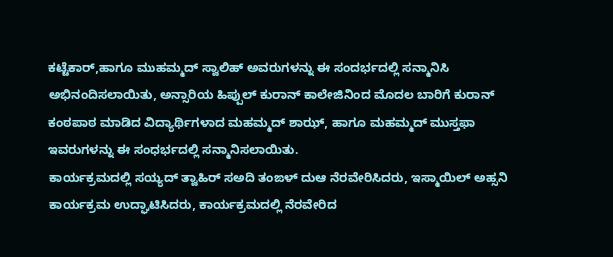ಕಟ್ಟೆಕಾರ್,ಹಾಗೂ ಮುಹಮ್ಮದ್ ಸ್ವಾಲಿಹ್ ಅವರುಗಳನ್ನು ಈ ಸಂದರ್ಭದಲ್ಲಿ ಸನ್ಮಾನಿಸಿ ಅಭಿನಂದಿಸಲಾಯಿತು, ಅನ್ಸಾರಿಯ ಹಿಪ್ಪುಲ್ ಕುರಾನ್ ಕಾಲೇಜಿನಿಂದ ಮೊದಲ ಬಾರಿಗೆ ಕುರಾನ್ ಕಂಠಪಾಠ ಮಾಡಿದ ವಿದ್ಯಾರ್ಥಿಗಳಾದ ಮಹಮ್ಮದ್ ಶಾಝ್, ಹಾಗೂ ಮಹಮ್ಮದ್ ಮುಸ್ತಫಾ ಇವರುಗಳನ್ನು ಈ ಸಂಧರ್ಭದಲ್ಲಿ ಸನ್ಮಾನಿಸಲಾಯಿತು.
ಕಾರ್ಯಕ್ರಮದಲ್ಲಿ ಸಯ್ಯದ್ ತ್ವಾಹಿರ್ ಸಅದಿ ತಂಙಳ್ ದುಆ ನೆರವೇರಿಸಿದರು, ಇಸ್ಮಾಯಿಲ್ ಅಹ್ಸನಿ ಕಾರ್ಯಕ್ರಮ ಉದ್ಘಾಟಿಸಿದರು, ಕಾರ್ಯಕ್ರಮದಲ್ಲಿ ನೆರವೇರಿದ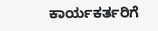ಕಾರ್ಯಕರ್ತರಿಗೆ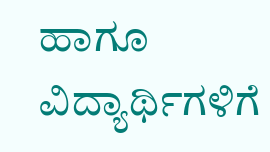ಹಾಗೂ ವಿದ್ಯಾರ್ಥಿಗಳಿಗೆ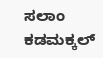ಸಲಾಂ ಕಡಮಕ್ಕಲ್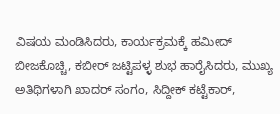ವಿಷಯ ಮಂಡಿಸಿದರು, ಕಾರ್ಯಕ್ರಮಕ್ಕೆ ಹಮೀದ್ ಬೀಜಕೊಚ್ಚಿ, ಕಬೀರ್ ಜಟ್ಟಿಪಳ್ಳ ಶುಭ ಹಾರೈಸಿದರು, ಮುಖ್ಯ ಅತಿಥಿಗಳಾಗಿ ಖಾದರ್ ಸಂಗಂ, ಸಿದ್ದೀಕ್ ಕಟ್ಟೆಕಾರ್,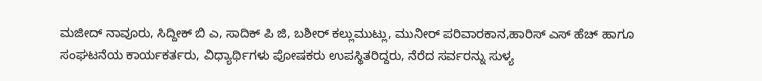ಮಜೀದ್ ನಾವೂರು, ಸಿದ್ದೀಕ್ ಬಿ ಎ, ಸಾದಿಕ್ ಪಿ ಜಿ, ಬಶೀರ್ ಕಲ್ಲುಮುಟ್ಲು, ಮುನೀರ್ ಪರಿವಾರಕಾನ,ಹಾರಿಸ್ ಎಸ್ ಹೆಚ್ ಹಾಗೂ ಸಂಘಟನೆಯ ಕಾರ್ಯಕರ್ತರು, ವಿಧ್ಯಾರ್ಥಿಗಳು ಪೋಷಕರು ಉಪಸ್ಥಿತರಿದ್ದರು, ನೆರೆದ ಸರ್ವರನ್ನು ಸುಳ್ಯ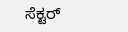ಸೆಕ್ಟರ್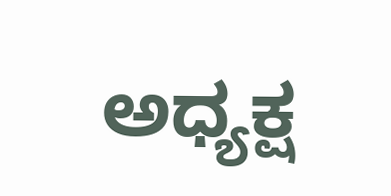ಅಧ್ಯಕ್ಷ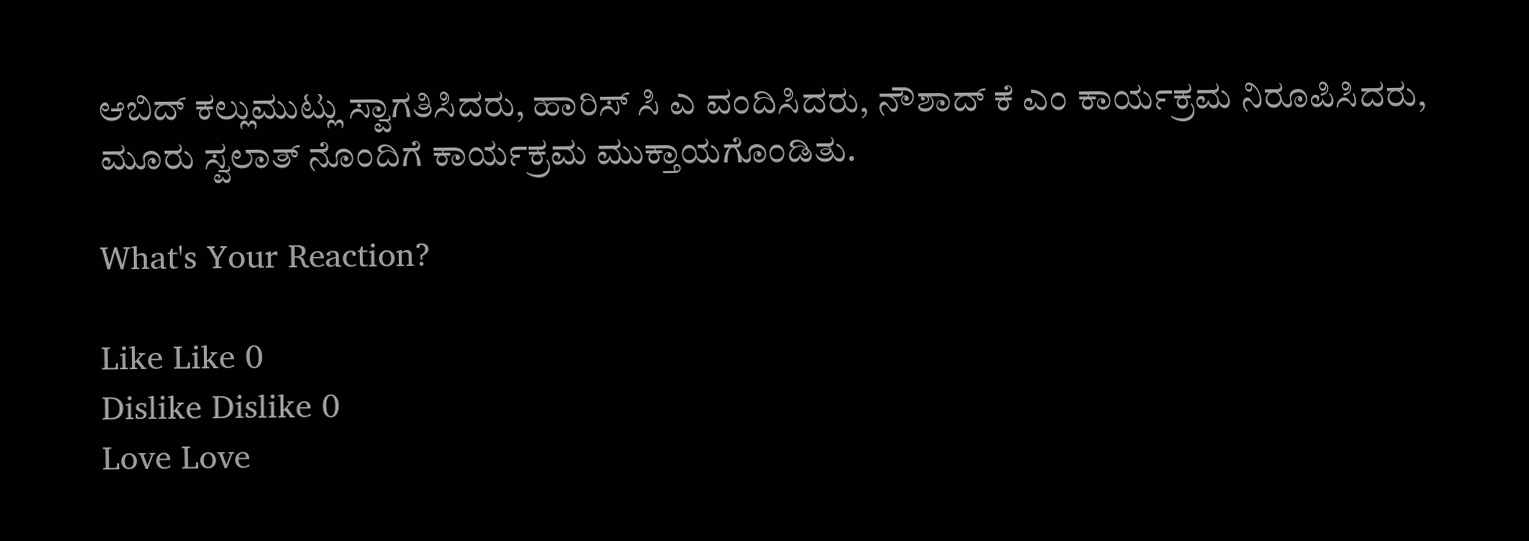ಆಬಿದ್ ಕಲ್ಲುಮುಟ್ಲು ಸ್ವಾಗತಿಸಿದರು, ಹಾರಿಸ್ ಸಿ ಎ ವಂದಿಸಿದರು, ನೌಶಾದ್ ಕೆ ಎಂ ಕಾರ್ಯಕ್ರಮ ನಿರೂಪಿಸಿದರು, ಮೂರು ಸ್ವಲಾತ್ ನೊಂದಿಗೆ ಕಾರ್ಯಕ್ರಮ ಮುಕ್ತಾಯಗೊಂಡಿತು.

What's Your Reaction?

Like Like 0
Dislike Dislike 0
Love Love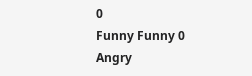0
Funny Funny 0
Angry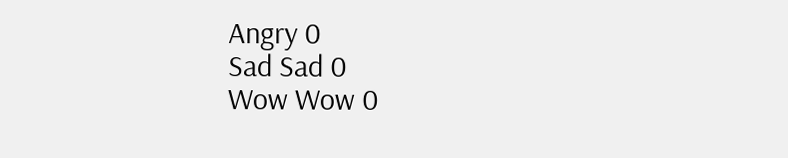Angry 0
Sad Sad 0
Wow Wow 0